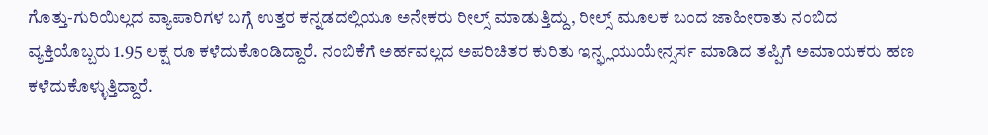ಗೊತ್ತು-ಗುರಿಯಿಲ್ಲದ ವ್ಯಾಪಾರಿಗಳ ಬಗ್ಗೆ ಉತ್ತರ ಕನ್ನಡದಲ್ಲಿಯೂ ಅನೇಕರು ರೀಲ್ಸ್ ಮಾಡುತ್ತಿದ್ದು, ರೀಲ್ಸ್ ಮೂಲಕ ಬಂದ ಜಾಹೀರಾತು ನಂಬಿದ ವ್ಯಕ್ತಿಯೊಬ್ಬರು 1.95 ಲಕ್ಷ ರೂ ಕಳೆದುಕೊಂಡಿದ್ದಾರೆ. ನಂಬಿಕೆಗೆ ಅರ್ಹವಲ್ಲದ ಅಪರಿಚಿತರ ಕುರಿತು ಇನ್ಫ್ಲಯುಯೇನ್ಸರ್ಸ ಮಾಡಿದ ತಪ್ಪಿಗೆ ಅಮಾಯಕರು ಹಣ ಕಳೆದುಕೊಳ್ಳುತ್ತಿದ್ದಾರೆ.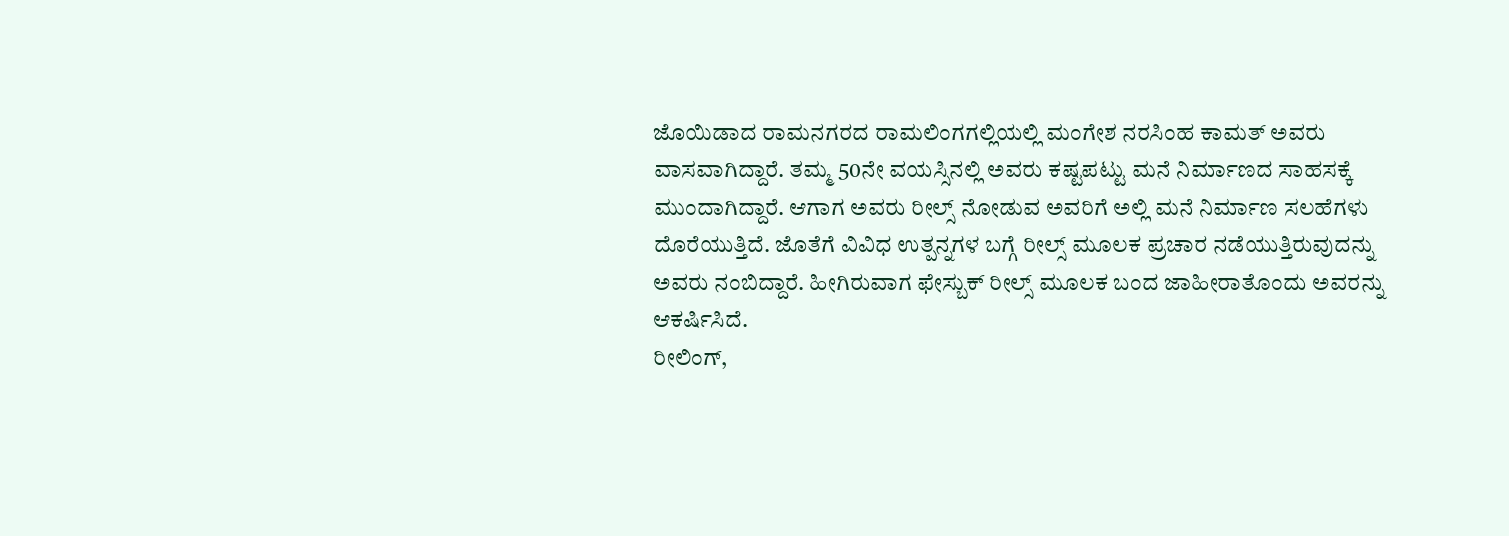ಜೊಯಿಡಾದ ರಾಮನಗರದ ರಾಮಲಿಂಗಗಲ್ಲಿಯಲ್ಲಿ ಮಂಗೇಶ ನರಸಿಂಹ ಕಾಮತ್ ಅವರು ವಾಸವಾಗಿದ್ದಾರೆ. ತಮ್ಮ 50ನೇ ವಯಸ್ಸಿನಲ್ಲಿ ಅವರು ಕಷ್ಟಪಟ್ಟು ಮನೆ ನಿರ್ಮಾಣದ ಸಾಹಸಕ್ಕೆ ಮುಂದಾಗಿದ್ದಾರೆ. ಆಗಾಗ ಅವರು ರೀಲ್ಸ್ ನೋಡುವ ಅವರಿಗೆ ಅಲ್ಲಿ ಮನೆ ನಿರ್ಮಾಣ ಸಲಹೆಗಳು ದೊರೆಯುತ್ತಿದೆ. ಜೊತೆಗೆ ವಿವಿಧ ಉತ್ಪನ್ನಗಳ ಬಗ್ಗೆ ರೀಲ್ಸ್ ಮೂಲಕ ಪ್ರಚಾರ ನಡೆಯುತ್ತಿರುವುದನ್ನು ಅವರು ನಂಬಿದ್ದಾರೆ. ಹೀಗಿರುವಾಗ ಫೇಸ್ಬುಕ್ ರೀಲ್ಸ್ ಮೂಲಕ ಬಂದ ಜಾಹೀರಾತೊಂದು ಅವರನ್ನು ಆಕರ್ಷಿಸಿದೆ.
ರೀಲಿಂಗ್,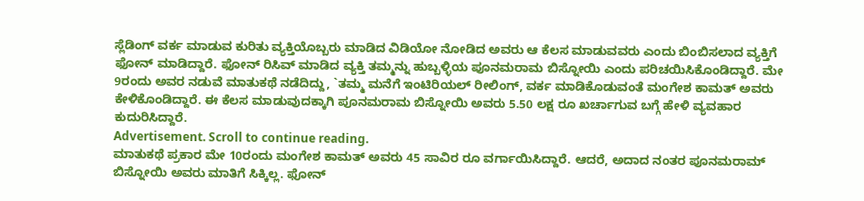ಸ್ಲೆಡಿಂಗ್ ವರ್ಕ ಮಾಡುವ ಕುರಿತು ವ್ಯಕ್ತಿಯೊಬ್ಬರು ಮಾಡಿದ ವಿಡಿಯೋ ನೋಡಿದ ಅವರು ಆ ಕೆಲಸ ಮಾಡುವವರು ಎಂದು ಬಿಂಬಿಸಲಾದ ವ್ಯಕ್ತಿಗೆ ಫೋನ್ ಮಾಡಿದ್ದಾರೆ. ಫೋನ್ ರಿಸಿವ್ ಮಾಡಿದ ವ್ಯಕ್ತಿ ತಮ್ಮನ್ನು ಹುಬ್ಬಳ್ಳಿಯ ಪೂನಮರಾಮ ಬಿಸ್ನೋಯಿ ಎಂದು ಪರಿಚಯಿಸಿಕೊಂಡಿದ್ದಾರೆ. ಮೇ 9ರಂದು ಅವರ ನಡುವೆ ಮಾತುಕಥೆ ನಡೆದಿದ್ದು, `ತಮ್ಮ ಮನೆಗೆ ಇಂಟಿರಿಯಲ್ ರೀಲಿಂಗ್, ವರ್ಕ ಮಾಡಿಕೊಡುವಂತೆ ಮಂಗೇಶ ಕಾಮತ್ ಅವರು ಕೇಳಿಕೊಂಡಿದ್ದಾರೆ. ಈ ಕೆಲಸ ಮಾಡುವುದಕ್ಕಾಗಿ ಪೂನಮರಾಮ ಬಿಸ್ನೋಯಿ ಅವರು 5.50 ಲಕ್ಷ ರೂ ಖರ್ಚಾಗುವ ಬಗ್ಗೆ ಹೇಳಿ ವ್ಯವಹಾರ ಕುದುರಿಸಿದ್ದಾರೆ.
Advertisement. Scroll to continue reading.
ಮಾತುಕಥೆ ಪ್ರಕಾರ ಮೇ 10ರಂದು ಮಂಗೇಶ ಕಾಮತ್ ಅವರು 45 ಸಾವಿರ ರೂ ವರ್ಗಾಯಿಸಿದ್ದಾರೆ. ಆದರೆ, ಅದಾದ ನಂತರ ಪೂನಮರಾಮ್ ಬಿಸ್ನೋಯಿ ಅವರು ಮಾತಿಗೆ ಸಿಕ್ಕಿಲ್ಲ. ಫೋನ್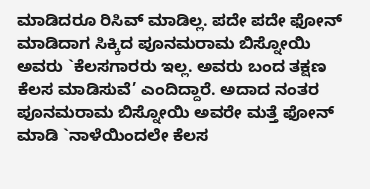ಮಾಡಿದರೂ ರಿಸಿವ್ ಮಾಡಿಲ್ಲ. ಪದೇ ಪದೇ ಫೋನ್ ಮಾಡಿದಾಗ ಸಿಕ್ಕಿದ ಪೂನಮರಾಮ ಬಿಸ್ನೋಯಿ ಅವರು `ಕೆಲಸಗಾರರು ಇಲ್ಲ. ಅವರು ಬಂದ ತಕ್ಷಣ ಕೆಲಸ ಮಾಡಿಸುವೆ’ ಎಂದಿದ್ದಾರೆ. ಅದಾದ ನಂತರ ಪೂನಮರಾಮ ಬಿಸ್ನೋಯಿ ಅವರೇ ಮತ್ತೆ ಫೋನ್ ಮಾಡಿ `ನಾಳೆಯಿಂದಲೇ ಕೆಲಸ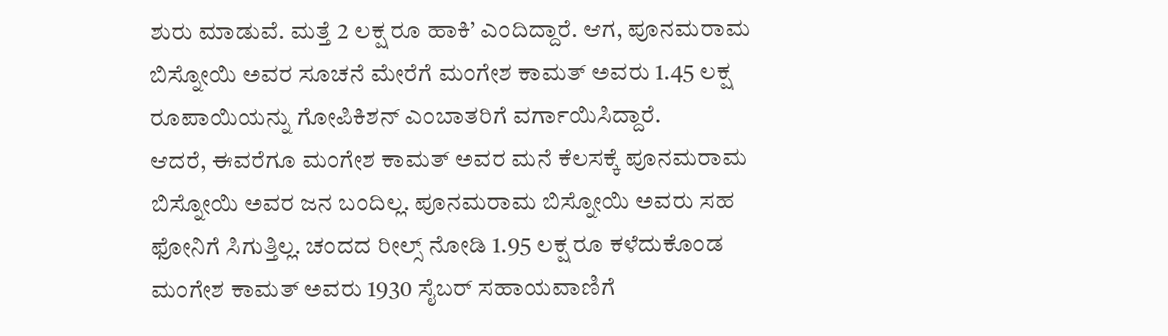ಶುರು ಮಾಡುವೆ. ಮತ್ತೆ 2 ಲಕ್ಷ ರೂ ಹಾಕಿ’ ಎಂದಿದ್ದಾರೆ. ಆಗ, ಪೂನಮರಾಮ ಬಿಸ್ನೋಯಿ ಅವರ ಸೂಚನೆ ಮೇರೆಗೆ ಮಂಗೇಶ ಕಾಮತ್ ಅವರು 1.45 ಲಕ್ಷ ರೂಪಾಯಿಯನ್ನು ಗೋಪಿಕಿಶನ್ ಎಂಬಾತರಿಗೆ ವರ್ಗಾಯಿಸಿದ್ದಾರೆ.
ಆದರೆ, ಈವರೆಗೂ ಮಂಗೇಶ ಕಾಮತ್ ಅವರ ಮನೆ ಕೆಲಸಕ್ಕೆ ಪೂನಮರಾಮ ಬಿಸ್ನೋಯಿ ಅವರ ಜನ ಬಂದಿಲ್ಲ. ಪೂನಮರಾಮ ಬಿಸ್ನೋಯಿ ಅವರು ಸಹ ಫೋನಿಗೆ ಸಿಗುತ್ತಿಲ್ಲ. ಚಂದದ ರೀಲ್ಸ್ ನೋಡಿ 1.95 ಲಕ್ಷ ರೂ ಕಳೆದುಕೊಂಡ ಮಂಗೇಶ ಕಾಮತ್ ಅವರು 1930 ಸೈಬರ್ ಸಹಾಯವಾಣಿಗೆ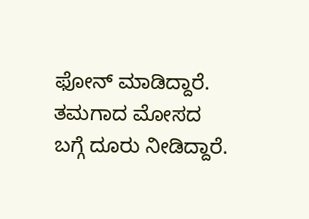ಫೋನ್ ಮಾಡಿದ್ದಾರೆ. ತಮಗಾದ ಮೋಸದ ಬಗ್ಗೆ ದೂರು ನೀಡಿದ್ದಾರೆ.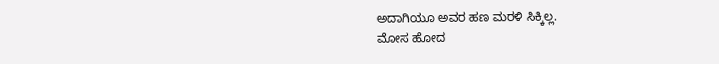ಅದಾಗಿಯೂ ಅವರ ಹಣ ಮರಳಿ ಸಿಕ್ಕಿಲ್ಲ.
ಮೋಸ ಹೋದ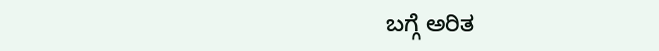ಬಗ್ಗೆ ಅರಿತ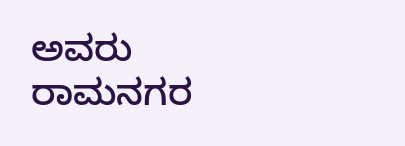ಅವರು ರಾಮನಗರ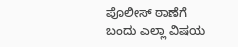ಪೊಲೀಸ್ ಠಾಣೆಗೆ ಬಂದು ಎಲ್ಲಾ ವಿಷಯ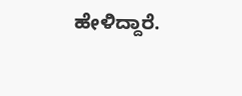ಹೇಳಿದ್ದಾರೆ.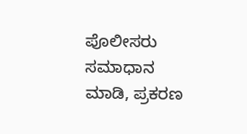ಪೊಲೀಸರು ಸಮಾಧಾನ ಮಾಡಿ, ಪ್ರಕರಣ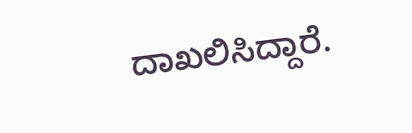ದಾಖಲಿಸಿದ್ದಾರೆ.